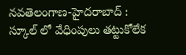నవతెలంగాణ-హైదరాబాద్ : స్కూల్ లో వేధింపులు తట్టుకోలేక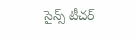సైన్స్ టీచర్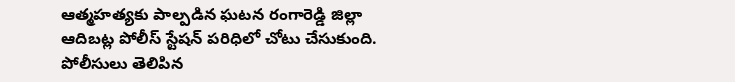ఆత్మహత్యకు పాల్పడిన ఘటన రంగారెడ్డి జిల్లా ఆదిబట్ల పోలీస్ స్టేషన్ పరిధిలో చోటు చేసుకుంది. పోలీసులు తెలిపిన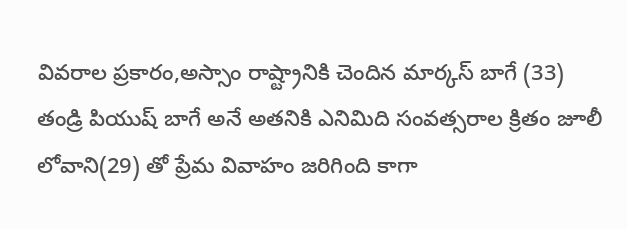వివరాల ప్రకారం,అస్సాం రాష్ట్రానికి చెందిన మార్కస్ బాగే (33) తండ్రి పియుష్ బాగే అనే అతనికి ఎనిమిది సంవత్సరాల క్రితం జూలీ లోవాని(29) తో ప్రేమ వివాహం జరిగింది కాగా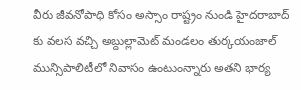వీరు జీవనోపాధి కోసం అస్సాం రాష్ట్రం నుండి హైదరాబాద్ కు వలస వచ్చి అబ్దుల్లామెట్ మండలం తుర్కయంజాల్ మున్సిపాలిటీలో నివాసం ఉంటుంన్నారు అతని భార్య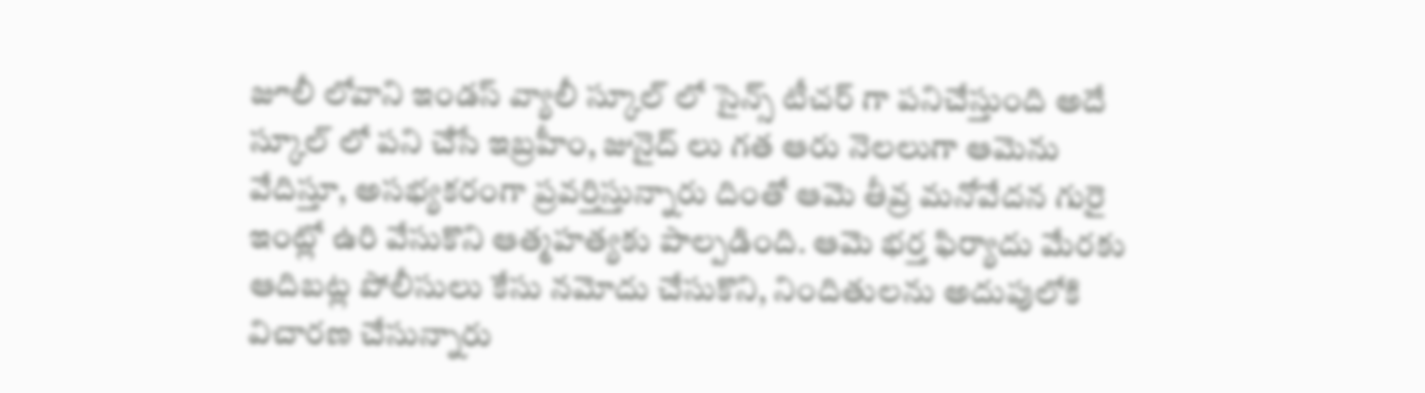జూలీ లోవాని ఇండస్ వ్యాలీ స్కూల్ లో సైన్స్ టీచర్ గా పనిచేస్తుంది అదే స్కూల్ లో పని చేసే ఇబ్రహీం, జునైద్ లు గత ఆరు నెలలుగా ఆమెను వేదిస్తూ, అసభ్యకరంగా ప్రవర్తిస్తున్నారు దింతో ఆమె తీవ్ర మనోవేదన గురై ఇంట్లో ఉరి వేసుకొని ఆత్మహత్యకు పాల్పడింది. ఆమె భర్త ఫిర్యాదు మేరకు ఆదిబట్ల పోలీసులు కేసు నమోదు చేసుకొని, నిందితులను అదుపులోకి విచారణ చేసున్నారు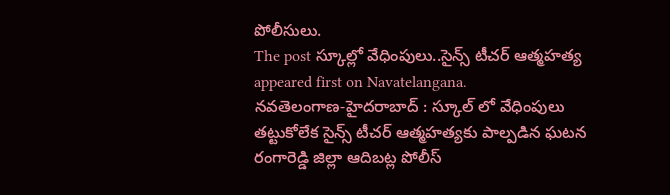పోలీసులు.
The post స్కూల్లో వేధింపులు..సైన్స్ టీచర్ ఆత్మహత్య appeared first on Navatelangana.
నవతెలంగాణ-హైదరాబాద్ : స్కూల్ లో వేధింపులు తట్టుకోలేక సైన్స్ టీచర్ ఆత్మహత్యకు పాల్పడిన ఘటన రంగారెడ్డి జిల్లా ఆదిబట్ల పోలీస్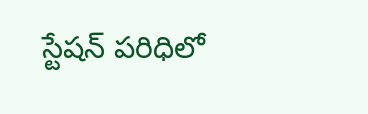స్టేషన్ పరిధిలో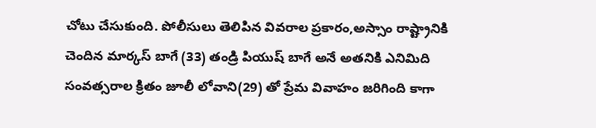చోటు చేసుకుంది. పోలీసులు తెలిపిన వివరాల ప్రకారం,అస్సాం రాష్ట్రానికి చెందిన మార్కస్ బాగే (33) తండ్రి పియుష్ బాగే అనే అతనికి ఎనిమిది సంవత్సరాల క్రితం జూలీ లోవాని(29) తో ప్రేమ వివాహం జరిగింది కాగా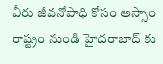వీరు జీవనోపాధి కోసం అస్సాం రాష్ట్రం నుండి హైదరాబాద్ కు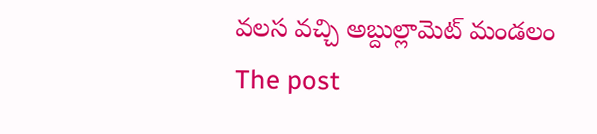వలస వచ్చి అబ్దుల్లామెట్ మండలం
The post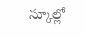స్కూల్లో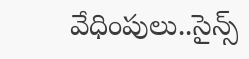వేధింపులు..సైన్స్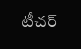టీచర్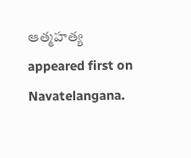ఆత్మహత్య appeared first on Navatelangana.